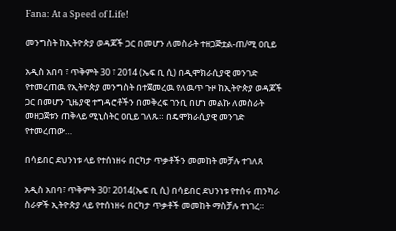Fana: At a Speed of Life!

መንግስት ከኢትዮጵያ ወዳጆች ጋር በመሆን ለመስራት ተዘጋጅቷል-ጠ/ሚ ዐቢይ

አዲስ አበባ ፣ ጥቅምት 30 ፣ 2014 (ኤፍ ቢ ሲ) በዲሞክራሲያዊ መንገድ የተመረጠዉ የኢትዮጵያ መንግስት በተጀመረዉ የለዉጥ ጉዞ ከኢትዮጵያ ወዳጆች ጋር በመሆን ጊዜያዊ ተግዳሮቶችን በመቅረፍ ገንቢ በሆነ መልኩ ለመስራት መዘጋጀቱን ጠቅላይ ሚኒስትር ዐቢይ ገለጹ። በዴሞክራሲያዊ መንገድ የተመረጠው…

በሳይበር ደህንነቱ ላይ የተሰነዘሩ በርካታ ጥቃቶችን መመከት መቻሉ ተገለጸ

አዲስ አበባ፣ ጥቅምት 30፣ 2014(ኤፍ ቢ ሲ) በሳይበር ደህንነቱ የተሰሩ ጠንካራ ስራዎች ኢትዮጵያ ላይ የተሰነዘሩ በርካታ ጥቃቶች መመከት ማስቻሉ ተነገረ።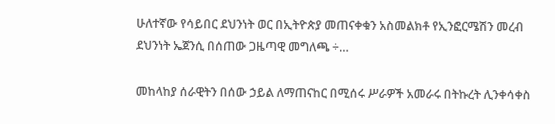ሁለተኛው የሳይበር ደህንነት ወር በኢትዮጵያ መጠናቀቁን አስመልክቶ የኢንፎርሜሽን መረብ ደህንነት ኤጀንሲ በሰጠው ጋዜጣዊ መግለጫ ÷…

መከላከያ ሰራዊትን በሰው ኃይል ለማጠናከር በሚሰሩ ሥራዎች አመራሩ በትኩረት ሊንቀሳቀስ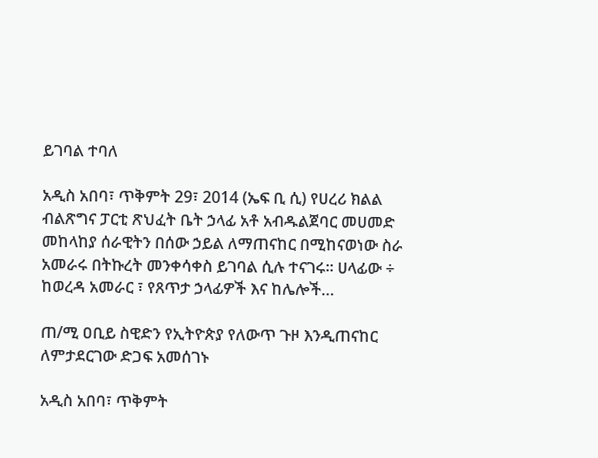ይገባል ተባለ

አዲስ አበባ፣ ጥቅምት 29፣ 2014 (ኤፍ ቢ ሲ) የሀረሪ ክልል ብልጽግና ፓርቲ ጽህፈት ቤት ኃላፊ አቶ አብዱልጀባር መሀመድ መከላከያ ሰራዊትን በሰው ኃይል ለማጠናከር በሚከናወነው ስራ አመራሩ በትኩረት መንቀሳቀስ ይገባል ሲሉ ተናገሩ፡፡ ሀላፊው ÷ ከወረዳ አመራር ፣ የጸጥታ ኃላፊዎች እና ከሌሎች…

ጠ/ሚ ዐቢይ ስዊድን የኢትዮጵያ የለውጥ ጉዞ እንዲጠናከር ለምታደርገው ድጋፍ አመሰገኑ

አዲስ አበባ፣ ጥቅምት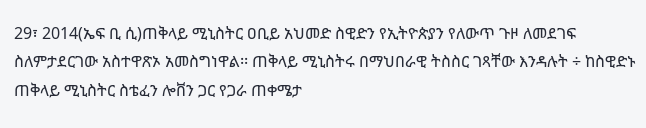29፣ 2014(ኤፍ ቢ ሲ)ጠቅላይ ሚኒስትር ዐቢይ አህመድ ስዊድን የኢትዮጵያን የለውጥ ጉዞ ለመደገፍ ስለምታደርገው አስተዋጽኦ አመስግነዋል፡፡ ጠቅላይ ሚኒስትሩ በማህበራዊ ትስስር ገጻቸው እንዳሉት ÷ ከስዊድኑ ጠቅላይ ሚኒስትር ስቴፈን ሎቨን ጋር የጋራ ጠቀሜታ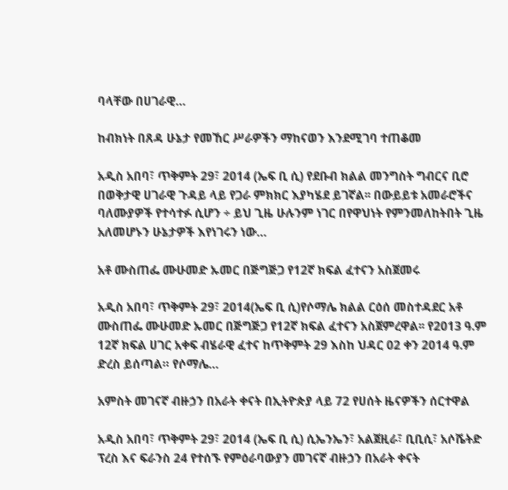ባላቸው በሀገራዊ…

ከብክነት በጸዳ ሁኔታ የመኸር ሥራዎችን ማከናወን እንደሚገባ ተጠቆመ

አዲስ አበባ፣ ጥቅምት 29፣ 2014 (ኤፍ ቢ ሲ) የደቡብ ክልል መንግስት ግብርና ቢሮ በወቅታዊ ሀገራዊ ጉዳይ ላይ የጋራ ምክክር እያካሄደ ይገኛል፡፡ በውይይቱ አመራሮችና ባለሙያዎች የተሳተፉ ሲሆን ÷ ይህ ጊዜ ሁሉንም ነገር በየዋህነት የምንመለከትበት ጊዜ አለመሆኑን ሁኔታዎች እየነገሩን ነው…

አቶ ሙስጠፌ ሙሁመድ ኡመር በጅግጅጋ የ12ኛ ክፍል ፈተናን አስጀመሩ

አዲስ አበባ፣ ጥቅምት 29፣ 2014(ኤፍ ቢ ሲ)የሶማሌ ክልል ርዕሰ መስተዳደር አቶ ሙስጠፌ ሙሁመድ ኡመር በጅግጅጋ የ12ኛ ክፍል ፈተናን አስጀምረዋል፡፡ የ2013 ዓ.ም 12ኛ ክፍል ሀገር አቀፍ ብሄራዊ ፈተና ከጥቅምት 29 እስከ ህዳር 02 ቀን 2014 ዓ.ም ድረስ ይሰጣል። የሶማሌ…

አምስት መገናኛ ብዙኃን በአራት ቀናት በኢትዮጵያ ላይ 72 የሀሰት ዜናዎችን ሰርተዋል

አዲስ አበባ፣ ጥቅምት 29፣ 2014 (ኤፍ ቢ ሲ) ሲኤንኤን፣ አልጀዚራ፣ ቢቢሲ፣ አሶሼትድ ፕረስ እና ፍራንስ 24 የተሰኙ የምዕራባውያን መገናኛ ብዙኃን በአራት ቀናት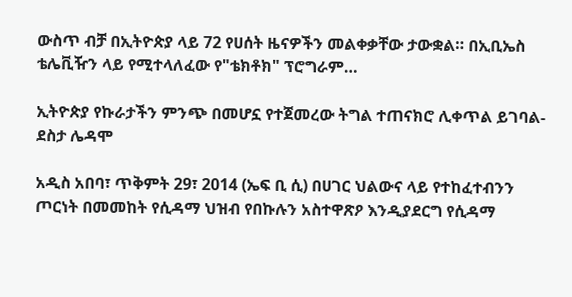ውስጥ ብቻ በኢትዮጵያ ላይ 72 የሀሰት ዜናዎችን መልቀቃቸው ታውቋል። በኢቢኤስ ቴሌቪዥን ላይ የሚተላለፈው የ"ቴክቶክ" ፕሮግራም…

ኢትዮጵያ የኩራታችን ምንጭ በመሆኗ የተጀመረው ትግል ተጠናክሮ ሊቀጥል ይገባል- ደስታ ሌዳሞ

አዲስ አበባ፣ ጥቅምት 29፣ 2014 (ኤፍ ቢ ሲ) በሀገር ህልውና ላይ የተከፈተብንን ጦርነት በመመከት የሲዳማ ህዝብ የበኩሉን አስተዋጽዖ እንዲያደርግ የሲዳማ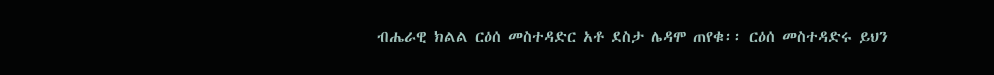ብሔራዊ ክልል ርዕሰ መስተዳድር አቶ ደስታ ሌዳሞ ጠየቁ፡፡ ርዕሰ መስተዳድሩ ይህን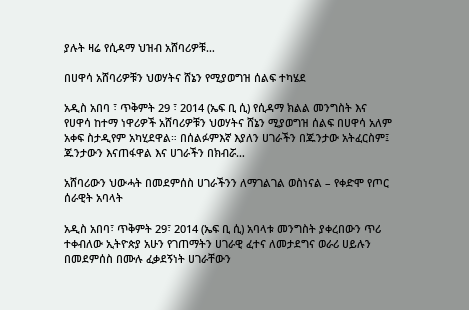ያሉት ዛሬ የሲዳማ ህዝብ አሸባሪዎቹ…

በሀዋሳ አሸባሪዎቹን ህወሃትና ሸኔን የሚያወግዝ ሰልፍ ተካሄደ

አዲስ አበባ ፣ ጥቅምት 29 ፣ 2014 (ኤፍ ቢ ሲ) የሲዳማ ክልል መንግስት እና የሀዋሳ ከተማ ነዋሪዎች አሸባሪዎቹን ህወሃትና ሸኔን ሚያወግዝ ሰልፍ በሀዋሳ አለም አቀፍ ስታዲየም አካሂደዋል። በሰልፉምእኛ እያለን ሀገራችን በጁንታው አትፈርስም፤ ጁንታውን እናጠፋዋል እና ሀገራችን በክብሯ…

አሸባሪውን ህውሓት በመደምሰስ ሀገራችንን ለማገልገል ወስነናል – የቀድሞ የጦር ሰራዊት አባላት

አዲስ አበባ፣ ጥቅምት 29፣ 2014 (ኤፍ ቢ ሲ) አባላቱ መንግስት ያቀረበውን ጥሪ ተቀብለው ኢትዮጵያ አሁን የገጠማትን ሀገራዊ ፈተና ለመታደግና ወራሪ ሀይሉን በመደምሰስ በሙሉ ፈቃደኝነት ሀገራቸውን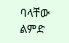ባላቸው ልምድ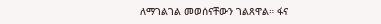ለማገልገል መወሰናቸውን ገልጸዋል። ፋና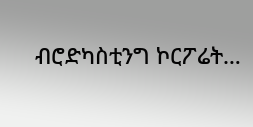ብሮድካስቲንግ ኮርፖሬት…